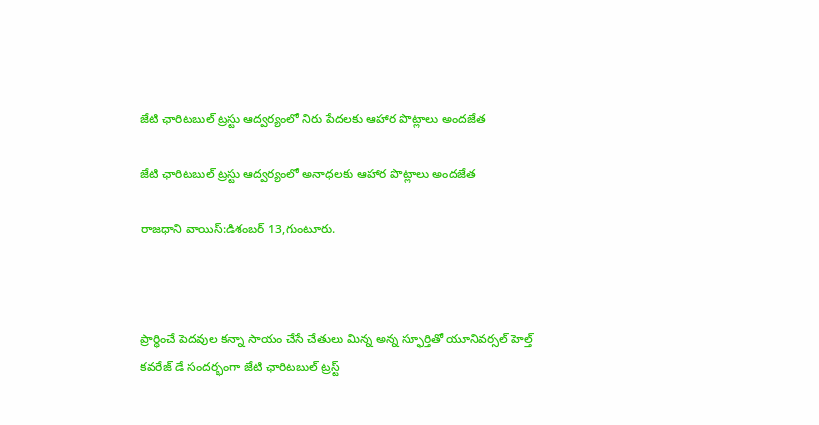జేటి ఛారిటబుల్ ట్రస్టు ఆద్వర్యంలో నిరు పేదలకు ఆహార పొట్లాలు అందజేత

జేటి ఛారిటబుల్ ట్రస్టు ఆద్వర్యంలో అనాధలకు ఆహార పొట్లాలు అందజేత

రాజధాని వాయిస్:డిశంబర్ 13,గుంటూరు.



ప్రార్ధించే పెదవుల కన్నా సాయం చేసే చేతులు మిన్న అన్న స్ఫూర్తితో యూనివర్సల్ హెల్త్ కవరేజ్ డే సందర్భంగా జేటి ఛారిటబుల్ ట్రస్ట్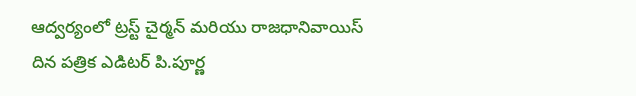ఆద్వర్యంలో ట్రస్ట్ చైర్మన్ మరియు రాజధానివాయిస్ దిన పత్రిక ఎడిటర్ పి.పూర్ణ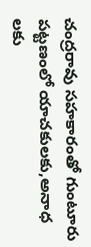చంద్రరావు సహకారంతో గుంటూరు పట్టణంలో యాచకులకు,అనాధ లకు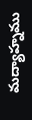మద్యాహ్నము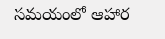సమయంలో ఆహార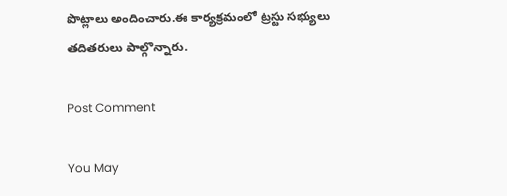పొట్లాలు అందించారు.ఈ కార్యక్రమంలో ట్రస్టు సభ్యులు తదితరులు పాల్గొన్నారు.

Post Comment

You May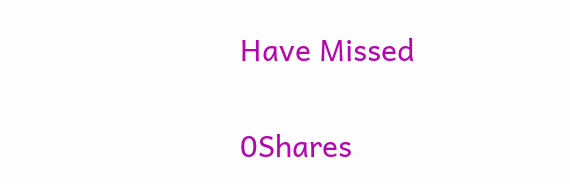Have Missed

0Shares